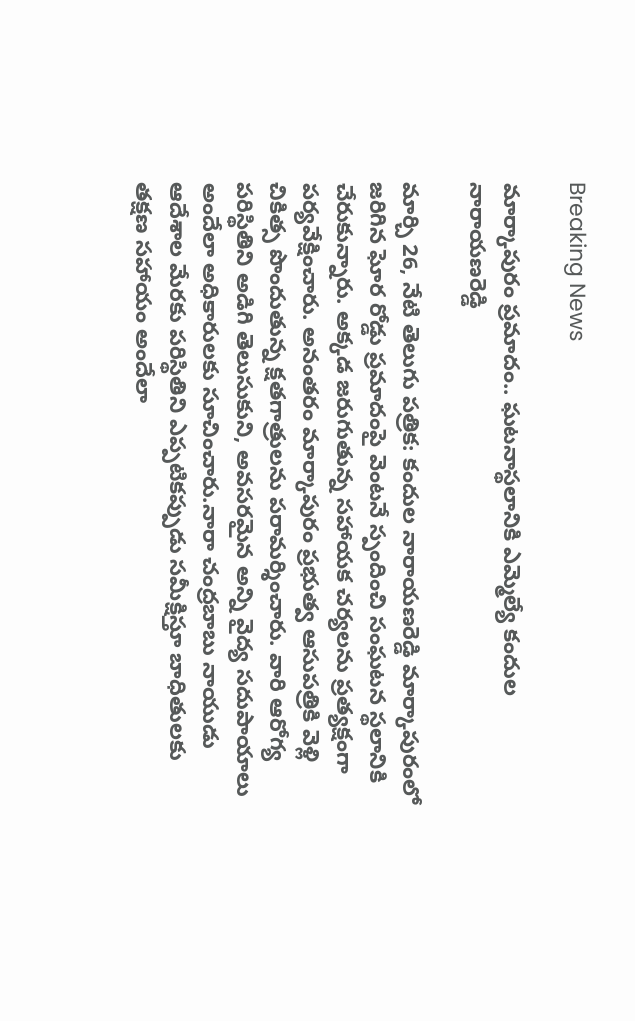Breaking News

మార్కాపురం ప్రమాదం.. ఘటనాస్థలానికి ఎమ్మెల్యే కందుల నారాయణరెడ్డి

మార్చి 26, నేటి తెలుగు పత్రిక: కందుల నారాయణరెడ్డి మార్కాపురంలో జరిగిన ఘోర రోడ్డు ప్రమాదంపై వెంటనే స్పందించి సంఘటన స్థలానికి చేరుకున్నారు. అక్కడ జరుగుతున్న సహాయక చర్యలను ప్రత్యక్షంగా పర్యవేక్షించారు. అనంతరం మార్కాపురం ప్రభుత్వ ఆసుపత్రికి వెళ్లి చికిత్స పొందుతున్న క్షతగాత్రులను పరామర్శించారు. వారి ఆరోగ్య పరిస్థితిని అడిగి తెలుసుకుని, అవసరమైన అన్ని వైద్య సదుపాయాలు అందేలా అధికారులకు సూచించారు.నారా చంద్రబాబు నాయుడు ఆదేశాల మేరకు పరిస్థితిని ఎప్పటికప్పుడు సమీక్షిస్తూ బాధితులకు తక్షణ సహాయం అందేలా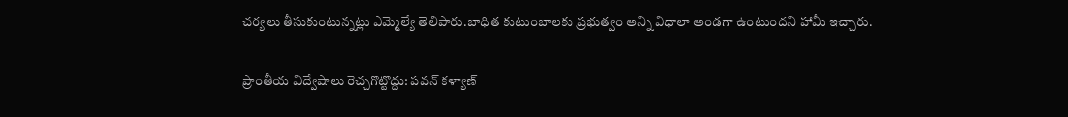చర్యలు తీసుకుంటున్నట్లు ఎమ్మెల్యే తెలిపారు.బాధిత కుటుంబాలకు ప్రభుత్వం అన్ని విధాలా అండగా ఉంటుందని హామీ ఇచ్చారు.

ప్రాంతీయ విద్వేషాలు రెచ్చగొట్టొద్దు: పవన్ కళ్యాణ్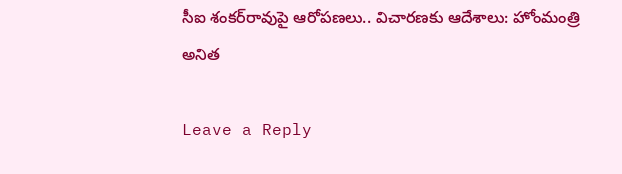సీఐ శంకర్‌రావుపై ఆరోపణలు.. విచారణకు ఆదేశాలు: హోంమంత్రి అనిత

Leave a Reply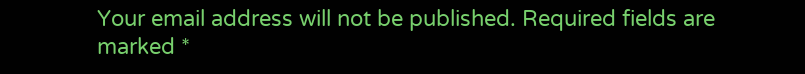Your email address will not be published. Required fields are marked *